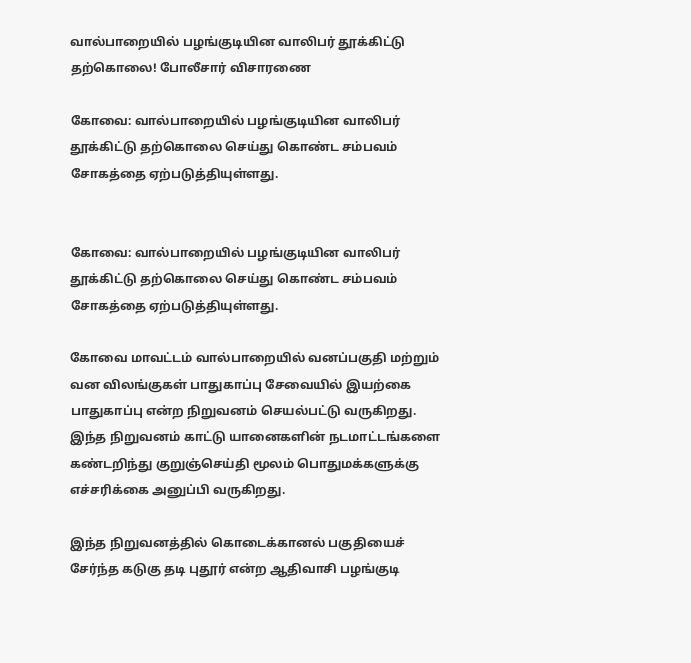வால்பாறையில் பழங்குடியின வாலிபர் தூக்கிட்டு தற்கொலை! போலீசார் விசாரணை

கோவை: வால்பாறையில் பழங்குடியின வாலிபர் தூக்கிட்டு தற்கொலை செய்து கொண்ட சம்பவம் சோகத்தை ஏற்படுத்தியுள்ளது.


கோவை: வால்பாறையில் பழங்குடியின வாலிபர் தூக்கிட்டு தற்கொலை செய்து கொண்ட சம்பவம் சோகத்தை ஏற்படுத்தியுள்ளது.

கோவை மாவட்டம் வால்பாறையில் வனப்பகுதி மற்றும் வன விலங்குகள் பாதுகாப்பு சேவையில் இயற்கை பாதுகாப்பு என்ற நிறுவனம் செயல்பட்டு வருகிறது. இந்த நிறுவனம் காட்டு யானைகளின் நடமாட்டங்களை கண்டறிந்து குறுஞ்செய்தி மூலம் பொதுமக்களுக்கு எச்சரிக்கை அனுப்பி வருகிறது.

இந்த நிறுவனத்தில் கொடைக்கானல் பகுதியைச் சேர்ந்த கடுகு தடி புதூர் என்ற ஆதிவாசி பழங்குடி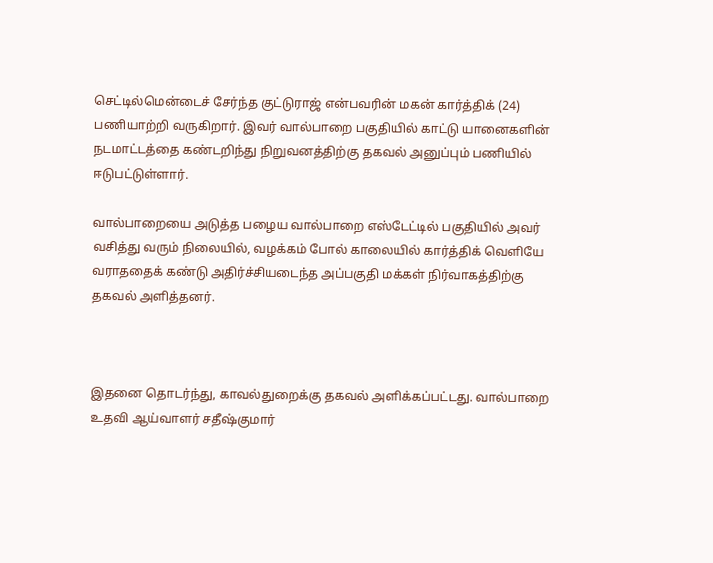செட்டில்மென்டைச் சேர்ந்த குட்டுராஜ் என்பவரின் மகன் கார்த்திக் (24) பணியாற்றி வருகிறார். இவர் வால்பாறை பகுதியில் காட்டு யானைகளின் நடமாட்டத்தை கண்டறிந்து நிறுவனத்திற்கு தகவல் அனுப்பும் பணியில் ஈடுபட்டுள்ளார்.

வால்பாறையை அடுத்த பழைய வால்பாறை எஸ்டேட்டில் பகுதியில் அவர் வசித்து வரும் நிலையில், வழக்கம் போல் காலையில் கார்த்திக் வெளியே வராததைக் கண்டு அதிர்ச்சியடைந்த அப்பகுதி மக்கள் நிர்வாகத்திற்கு தகவல் அளித்தனர்.



இதனை தொடர்ந்து, காவல்துறைக்கு தகவல் அளிக்கப்பட்டது. வால்பாறை உதவி ஆய்வாளர் சதீஷ்குமார்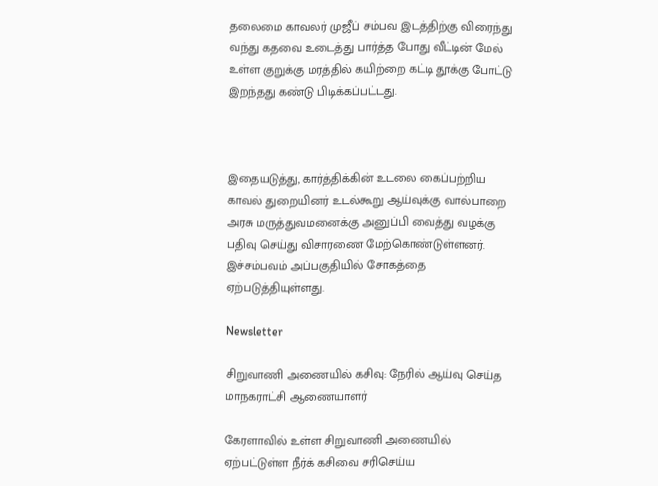தலைமை காவலர் முஜீப் சம்பவ இடத்திற்கு விரைந்து வந்து கதவை உடைத்து பார்த்த போது வீட்டின் மேல் உள்ள குறுக்கு மரத்தில் கயிற்றை கட்டி தூக்கு போட்டு இறந்தது கண்டு பிடிக்கப்பட்டது.



இதையடுத்து, கார்த்திக்கின் உடலை கைப்பற்றிய காவல் துறையினர் உடல்கூறு ஆய்வுக்கு வால்பாறை அரசு மருத்துவமனைக்கு அனுப்பி வைத்து வழக்கு பதிவு செய்து விசாரணை மேற்கொண்டுள்ளனர். இச்சம்பவம் அப்பகுதியில் சோகத்தை ஏற்படுத்தியுள்ளது.

Newsletter

சிறுவாணி அணையில் கசிவு: நேரில் ஆய்வு செய்த மாநகராட்சி ஆணையாளர்

கேரளாவில் உள்ள சிறுவாணி அணையில் ஏற்பட்டுள்ள நீர்க் கசிவை சரிசெய்ய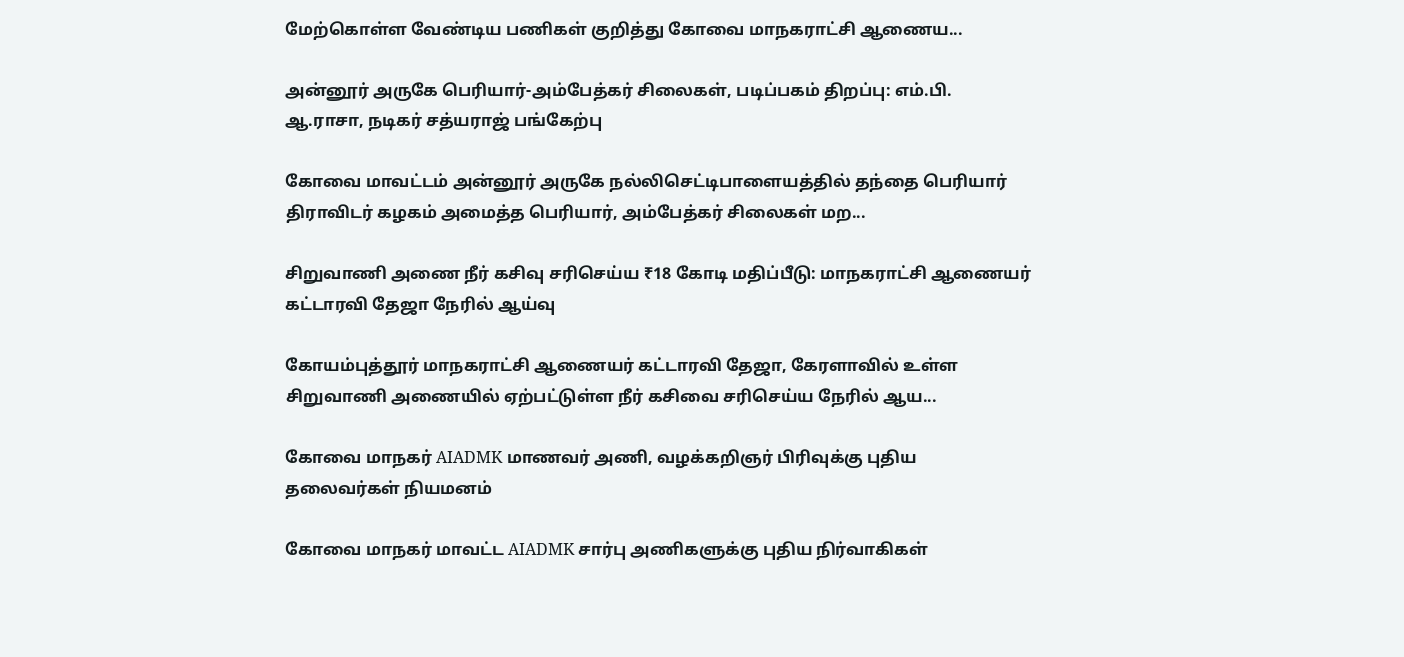மேற்கொள்ள வேண்டிய பணிகள் குறித்து கோவை மாநகராட்சி ஆணைய...

அன்னூர் அருகே பெரியார்-அம்பேத்கர் சிலைகள், படிப்பகம் திறப்பு: எம்.பி. ஆ.ராசா, நடிகர் சத்யராஜ் பங்கேற்பு

கோவை மாவட்டம் அன்னூர் அருகே நல்லிசெட்டிபாளையத்தில் தந்தை பெரியார் திராவிடர் கழகம் அமைத்த பெரியார், அம்பேத்கர் சிலைகள் மற...

சிறுவாணி அணை நீர் கசிவு சரிசெய்ய ₹18 கோடி மதிப்பீடு: மாநகராட்சி ஆணையர் கட்டாரவி தேஜா நேரில் ஆய்வு

கோயம்புத்தூர் மாநகராட்சி ஆணையர் கட்டாரவி தேஜா, கேரளாவில் உள்ள சிறுவாணி அணையில் ஏற்பட்டுள்ள நீர் கசிவை சரிசெய்ய நேரில் ஆய...

கோவை மாநகர் AIADMK மாணவர் அணி, வழக்கறிஞர் பிரிவுக்கு புதிய தலைவர்கள் நியமனம்

கோவை மாநகர் மாவட்ட AIADMK சார்பு அணிகளுக்கு புதிய நிர்வாகிகள்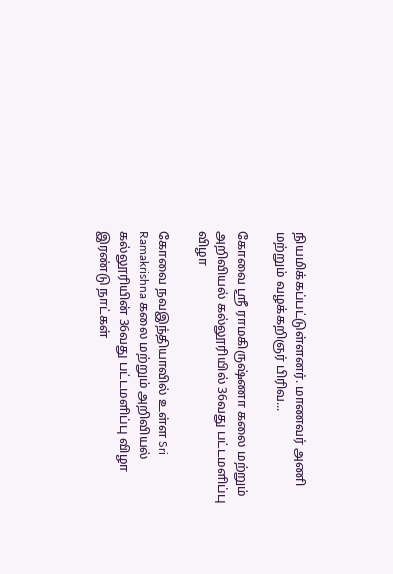நியமிக்கப்பட்டுள்ளனர். மாணவர் அணி மற்றும் வழக்கறிஞர் பிரிவ...

கோவை ஸ்ரீ ராமகிருஷ்ணா கலை மற்றும் அறிவியல் கல்லூரியில் 36வது பட்டமளிப்பு விழா

கோவை நவஇந்தியாவில் உள்ள Sri Ramakrishna கலை மற்றும் அறிவியல் கல்லூரியின் 36வது பட்டமளிப்பு விழா இரண்டு நாட்கள்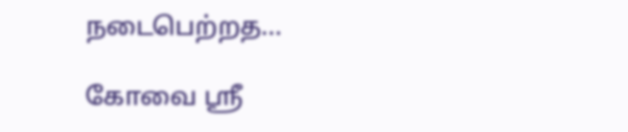நடைபெற்றத...

கோவை ஸ்ரீ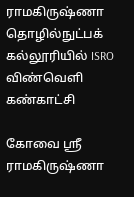ராமகிருஷ்ணா தொழில்நுட்பக் கல்லூரியில் ISRO விண்வெளி கண்காட்சி

கோவை ஸ்ரீ ராமகிருஷ்ணா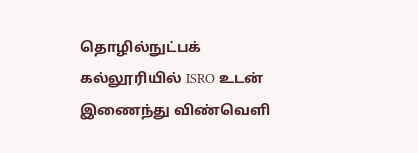தொழில்நுட்பக் கல்லூரியில் ISRO உடன் இணைந்து விண்வெளி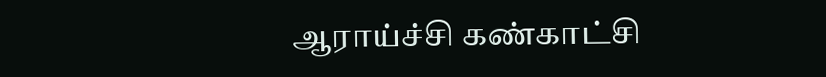ஆராய்ச்சி கண்காட்சி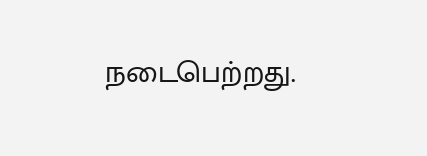நடைபெற்றது.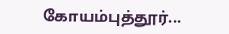கோயம்புத்தூர்...